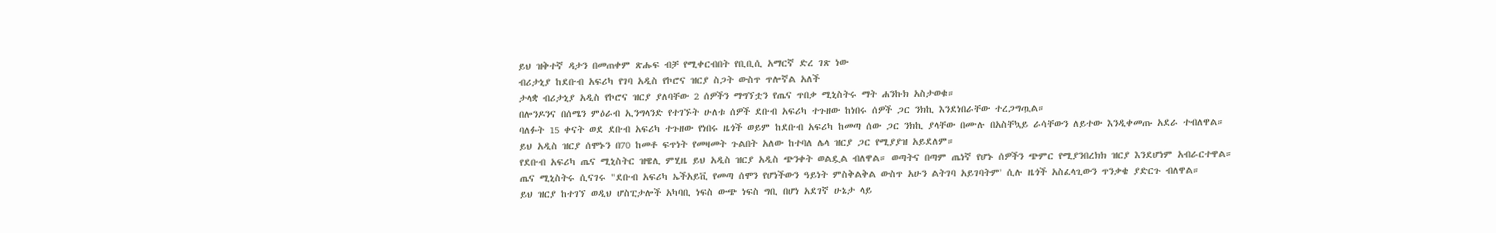ይህ ዝቅተኛ ዳታን በመጠቀም ጽሑፍ ብቻ የሚቀርብበት የቢቢሲ አማርኛ ድረ ገጽ ነው
ብሪታኒያ ከደቡብ አፍሪካ የገባ አዲስ የኮሮና ዝርያ ስጋት ውስጥ ጥሎኛል አለች
ታላቋ ብሪታኒያ አዲስ የኮሮና ዝርያ ያለባቸው 2 ሰዎችን ማግኘቷን የጤና ጥበቃ ሚኒስትሩ ማት ሐንኩክ አስታወቁ።
በሎንዶንና በሰሜን ምዕራብ ኢንግላንድ የተገኙት ሁለቱ ሰዎች ደቡብ አፍሪካ ተጉዘው ከነበሩ ሰዎች ጋር ንክኪ እንደነበራቸው ተረጋግጧል።
ባለፉት 15 ቀናት ወደ ደቡብ አፍሪካ ተጉዘው የነበሩ ዜጎች ወይም ከደቡብ አፍሪካ ከመጣ ሰው ጋር ንክኪ ያላቸው በሙሉ በአስቸኳይ ራሳቸውን ለይተው እንዲቀመጡ አደራ ተብለዋል።
ይህ አዲስ ዝርያ ሰሞኑን በ70 ከመቶ ፍጥነት የመዛመት ጉልበት አለው ከተባለ ሌላ ዝርያ ጋር የሚያያዝ አይደለም።
የደቡብ አፍሪካ ጤና ሚኒስትር ዝዌሊ ምሂዜ ይህ አዲስ ዝርያ አዲስ ጭንቀት ወልዷል ብለዋል። ወጣትና በጣም ጤነኛ የሆኑ ሰዎችን ጭምር የሚያንበረክክ ዝርያ እንደሆነም አብራርተዋል።
ጤና ሚኒስትሩ ሲናገሩ "ደቡብ አፍሪካ ኤችአይቪ የመጣ ሰሞን የሆነችውን ዓይነት ምስቅልቅል ውስጥ አሁን ልትገባ አይገባትም' ሲሉ ዜጎች አስፈላጊውን ጥንቃቄ ያድርጉ ብለዋል።
ይህ ዝርያ ከተገኘ ወዲህ ሆስፒታሎች አካባቢ ነፍስ ውጭ ነፍስ ግቢ በሆነ አደገኛ ሁኔታ ላይ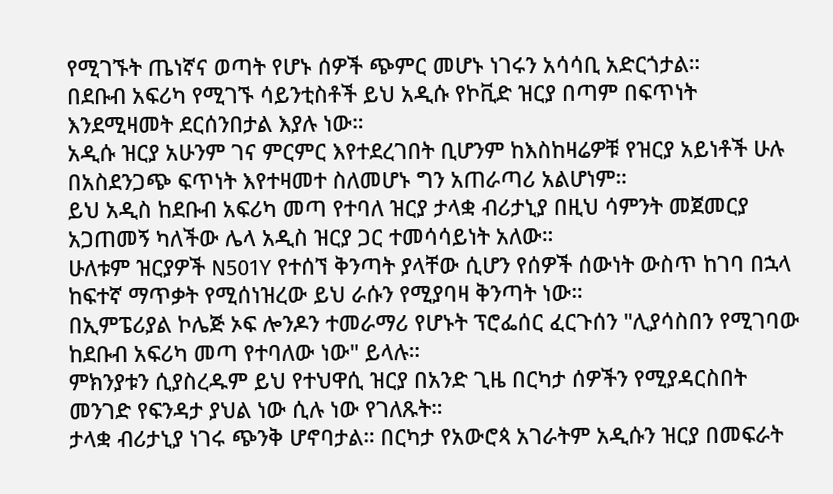የሚገኙት ጤነኛና ወጣት የሆኑ ሰዎች ጭምር መሆኑ ነገሩን አሳሳቢ አድርጎታል።
በደቡብ አፍሪካ የሚገኙ ሳይንቲስቶች ይህ አዲሱ የኮቪድ ዝርያ በጣም በፍጥነት እንደሚዛመት ደርሰንበታል እያሉ ነው።
አዲሱ ዝርያ አሁንም ገና ምርምር እየተደረገበት ቢሆንም ከእስከዛሬዎቹ የዝርያ አይነቶች ሁሉ በአስደንጋጭ ፍጥነት እየተዛመተ ስለመሆኑ ግን አጠራጣሪ አልሆነም።
ይህ አዲስ ከደቡብ አፍሪካ መጣ የተባለ ዝርያ ታላቋ ብሪታኒያ በዚህ ሳምንት መጀመርያ አጋጠመኝ ካለችው ሌላ አዲስ ዝርያ ጋር ተመሳሳይነት አለው።
ሁለቱም ዝርያዎች N501Y የተሰኘ ቅንጣት ያላቸው ሲሆን የሰዎች ሰውነት ውስጥ ከገባ በኋላ ከፍተኛ ማጥቃት የሚሰነዝረው ይህ ራሱን የሚያባዛ ቅንጣት ነው።
በኢምፔሪያል ኮሌጅ ኦፍ ሎንዶን ተመራማሪ የሆኑት ፕሮፌሰር ፈርጉሰን "ሊያሳስበን የሚገባው ከደቡብ አፍሪካ መጣ የተባለው ነው" ይላሉ።
ምክንያቱን ሲያስረዱም ይህ የተህዋሲ ዝርያ በአንድ ጊዜ በርካታ ሰዎችን የሚያዳርስበት መንገድ የፍንዳታ ያህል ነው ሲሉ ነው የገለጹት።
ታላቋ ብሪታኒያ ነገሩ ጭንቅ ሆኖባታል። በርካታ የአውሮጳ አገራትም አዲሱን ዝርያ በመፍራት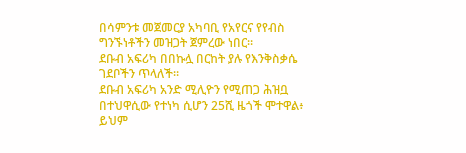በሳምንቱ መጀመርያ አካባቢ የአየርና የየብስ ግንኙነቶችን መዝጋት ጀምረው ነበር።
ደቡብ አፍሪካ በበኩሏ በርከት ያሉ የእንቅስቃሴ ገደቦችን ጥላለች።
ደቡብ አፍሪካ አንድ ሚሊዮን የሚጠጋ ሕዝቧ በተህዋሲው የተነካ ሲሆን 25ሺ ዜጎች ሞተዋል፥ ይህም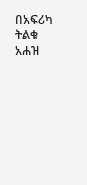በአፍሪካ ትልቁ አሐዝ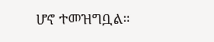ሆኖ ተመዝግቧል።